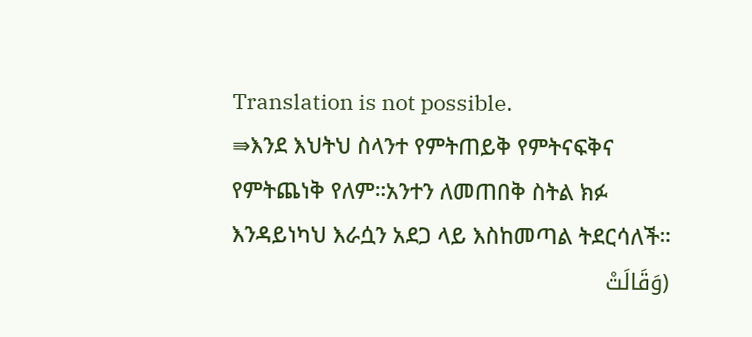Translation is not possible.
⇛እንደ እህትህ ስላንተ የምትጠይቅ የምትናፍቅና የምትጨነቅ የለም።አንተን ለመጠበቅ ስትል ክፉ እንዳይነካህ እራሷን አደጋ ላይ እስከመጣል ትደርሳለች።
(وَقَالَتْ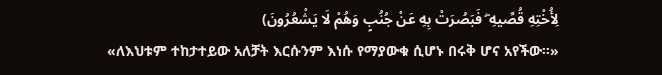لِأُخْتِهِ قُصِّيهِ ۖ فَبَصُرَتْ بِهِ عَنْ جُنُبٍ وَهُمْ لَا يَشْعُرُونَ)
«ለእህቱም ተከታተይው አለቻት እርሱንም እነሱ የማያውቁ ሲሆኑ በሩቅ ሆና አየችው።»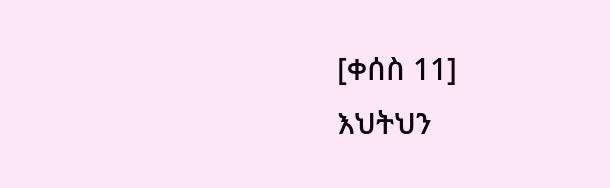[ቀሰስ 11]
እህትህን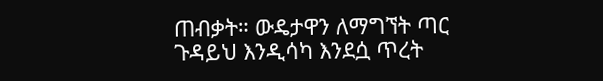ጠብቃት። ውዴታዋን ለማግኘት ጣር
ጉዳይህ እንዲሳካ እንደሷ ጥረት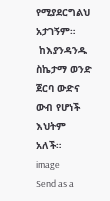የሚያደርግልህ አታገኝም።
 ከእያንዳንዱ ስኬታማ ወንድ ጀርባ ውድና ውብ የሆነች እህትም አለች።
image
Send as a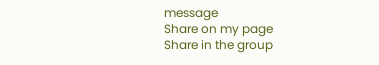message
Share on my page
Share in the group